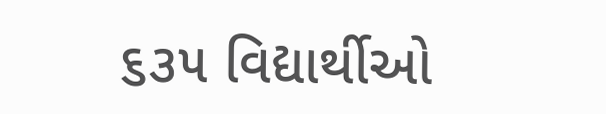૬૩૫ વિદ્યાર્થીઓ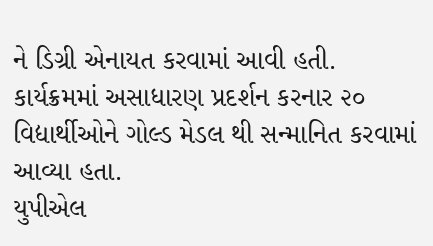ને ડિગ્રી એનાયત કરવામાં આવી હતી.
કાર્યક્રમમાં અસાધારણ પ્રદર્શન કરનાર ૨૦ વિદ્યાર્થીઓને ગોલ્ડ મેડલ થી સન્માનિત કરવામાં આવ્યા હતા.
યુપીએલ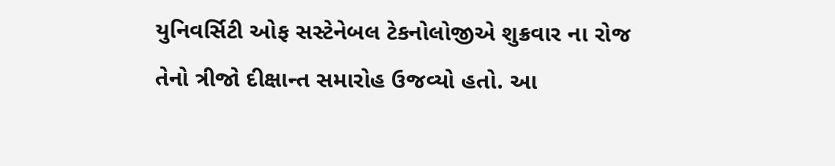યુનિવર્સિટી ઓફ સસ્ટેનેબલ ટેકનોલોજીએ શુક્રવાર ના રોજ તેનો ત્રીજો દીક્ષાન્ત સમારોહ ઉજવ્યો હતો. આ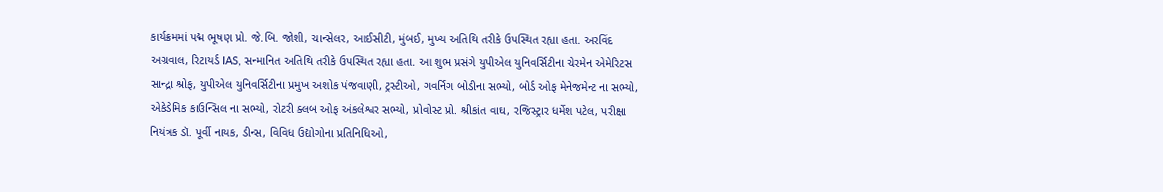કાર્યક્રમમાં પદ્મ ભૂષણ પ્રો. જે.બિ. જોશી, ચાન્સેલર, આઈસીટી, મુંબઈ, મુખ્ય અતિથિ તરીકે ઉપસ્થિત રહ્યા હતા. અરવિંદ અગ્રવાલ, રિટાયર્ડ IAS, સન્માનિત અતિથિ તરીકે ઉપસ્થિત રહ્યા હતા. આ શુભ પ્રસંગે યુપીએલ યુનિવર્સિટીના ચેરમેન એમેરિટસ સાન્દ્રા શ્રોફ, યુપીએલ યુનિવર્સિટીના પ્રમુખ અશોક પંજવાણી, ટ્રસ્ટીઓ, ગવર્નિગ બોડીના સભ્યો, બોર્ડ ઓફ મેનેજમેન્ટ ના સભ્યો, એકેડેમિક કાઉન્સિલ ના સભ્યો, રોટરી ક્લબ ઓફ અંકલેશ્વર સભ્યો, પ્રોવોસ્ટ પ્રો. શ્રીકાંત વાઘ, રજિસ્ટ્રાર ધર્મેશ પટેલ, પરીક્ષા નિયંત્રક ડૉ. પૂર્વી નાયક, ડીન્સ, વિવિધ ઉદ્યોગોના પ્રતિનિધિઓ,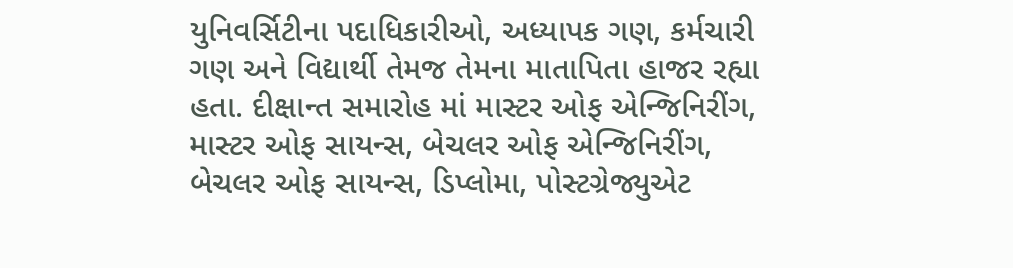યુનિવર્સિટીના પદાધિકારીઓ, અધ્યાપક ગણ, કર્મચારી ગણ અને વિદ્યાર્થી તેમજ તેમના માતાપિતા હાજર રહ્યા હતા. દીક્ષાન્ત સમારોહ માં માસ્ટર ઓફ એન્જિનિરીંગ, માસ્ટર ઓફ સાયન્સ, બેચલર ઓફ એન્જિનિરીંગ, બેચલર ઓફ સાયન્સ, ડિપ્લોમા, પોસ્ટગ્રેજ્યુએટ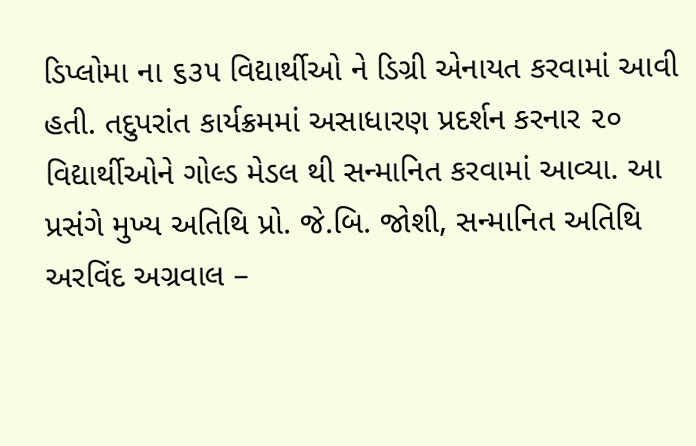ડિપ્લોમા ના ૬૩૫ વિદ્યાર્થીઓ ને ડિગ્રી એનાયત કરવામાં આવી હતી. તદુપરાંત કાર્યક્રમમાં અસાધારણ પ્રદર્શન કરનાર ૨૦ વિદ્યાર્થીઓને ગોલ્ડ મેડલ થી સન્માનિત કરવામાં આવ્યા. આ પ્રસંગે મુખ્ય અતિથિ પ્રો. જે.બિ. જોશી, સન્માનિત અતિથિ અરવિંદ અગ્રવાલ –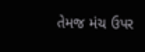તેમજ મંચ ઉપર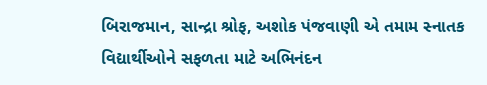બિરાજમાન, સાન્દ્રા શ્રોફ, અશોક પંજવાણી એ તમામ સ્નાતક વિદ્યાર્થીઓને સફળતા માટે અભિનંદન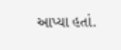આપ્યા હતાં.